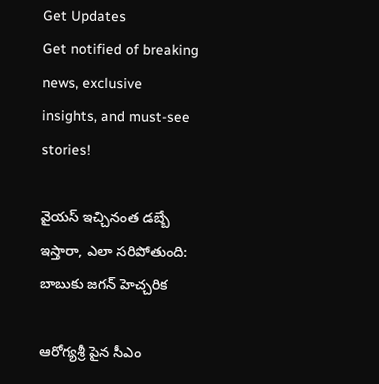Get Updates
Get notified of breaking news, exclusive insights, and must-see stories!

వైయస్ ఇచ్చినంత డబ్బే ఇస్తారా, ఎలా సరిపోతుంది: బాబుకు జగన్ హెచ్చరిక

ఆరోగ్యశ్రీ పైన సీఎం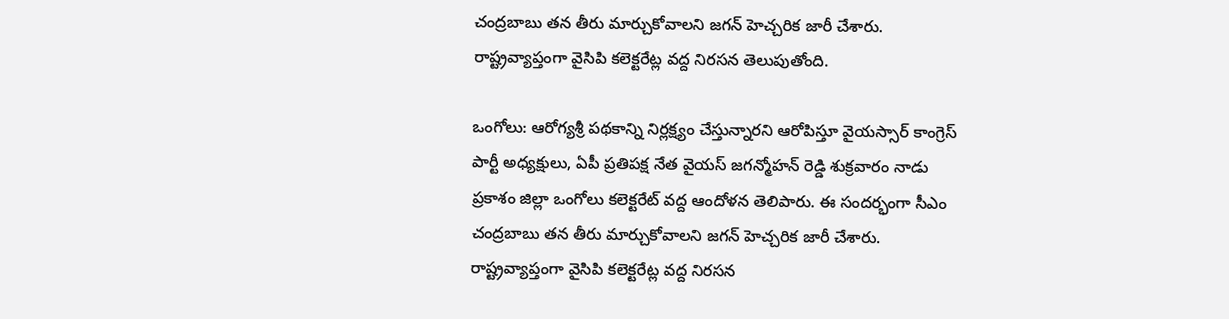చంద్రబాబు తన తీరు మార్చుకోవాలని జగన్ హెచ్చరిక జారీ చేశారు. రాష్ట్రవ్యాప్తంగా వైసిపి కలెక్టరేట్ల వద్ద నిరసన తెలుపుతోంది.

ఒంగోలు: ఆరోగ్యశ్రీ పథకాన్ని నిర్లక్ష్యం చేస్తున్నారని ఆరోపిస్తూ వైయస్సార్ కాంగ్రెస్ పార్టీ అధ్యక్షులు, ఏపీ ప్రతిపక్ష నేత వైయస్ జగన్మోహన్ రెడ్డి శుక్రవారం నాడు ప్రకాశం జిల్లా ఒంగోలు కలెక్టరేట్ వద్ద ఆందోళన తెలిపారు. ఈ సందర్భంగా సీఎం చంద్రబాబు తన తీరు మార్చుకోవాలని జగన్ హెచ్చరిక జారీ చేశారు. రాష్ట్రవ్యాప్తంగా వైసిపి కలెక్టరేట్ల వద్ద నిరసన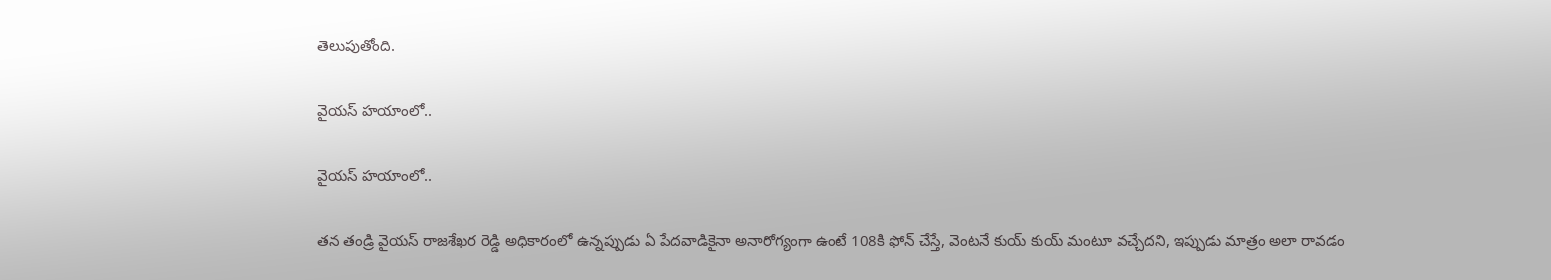తెలుపుతోంది.

వైయస్ హయాంలో..

వైయస్ హయాంలో..

తన తండ్రి వైయస్ రాజశేఖర రెడ్డి అధికారంలో ఉన్నప్పుడు ఏ పేదవాడికైనా అనారోగ్యంగా ఉంటే 108కి ఫోన్ చేస్తే, వెంటనే కుయ్ కుయ్ మంటూ వచ్చేదని, ఇప్పుడు మాత్రం అలా రావడం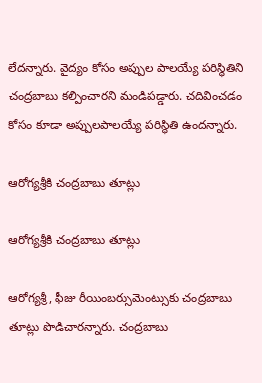లేదన్నారు. వైద్యం కోసం అప్పుల పాలయ్యే పరిస్థితిని చంద్రబాబు కల్పించారని మండిపడ్డారు. చదివించడం కోసం కూడా అప్పులపాలయ్యే పరిస్థితి ఉందన్నారు.

ఆరోగ్యశ్రీకి చంద్రబాబు తూట్లు

ఆరోగ్యశ్రీకి చంద్రబాబు తూట్లు

ఆరోగ్యశ్రీ, ఫీజు రీయింబర్సుమెంట్సుకు చంద్రబాబు తూట్లు పొడిచారన్నారు. చంద్రబాబు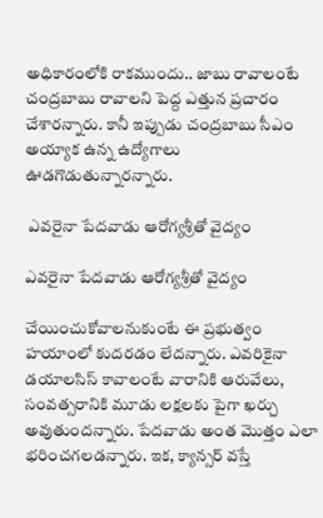అధికారంలోకి రాకముందు.. జాబు రావాలంటే చంద్రబాబు రావాలని పెద్ద ఎత్తున ప్రచారం చేశారన్నారు. కానీ ఇప్పుడు చంద్రబాబు సీఎం అయ్యాక ఉన్న ఉద్యోగాలు ఊడగొడుతున్నారన్నారు.

 ఎవరైనా పేదవాడు ఆరోగ్యశ్రీతో వైద్యం

ఎవరైనా పేదవాడు ఆరోగ్యశ్రీతో వైద్యం

చేయించుకోవాలనుకుంటే ఈ ప్రభుత్వం హయాంలో కుదరడం లేదన్నారు. ఎవరికైనా డయాలసిస్ కావాలంటే వారానికి ఆరువేలు, సంవత్సరానికి మూడు లక్షలకు పైగా ఖర్చు అవుతుందన్నారు. పేదవాడు అంత మొత్తం ఎలా భరించగలడన్నారు. ఇక, క్యాన్సర్ వస్తే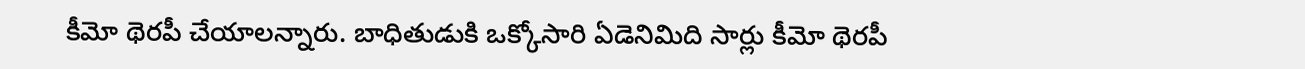కీమో థెరపీ చేయాలన్నారు. బాధితుడుకి ఒక్కోసారి ఏడెనిమిది సార్లు కీమో థెరపీ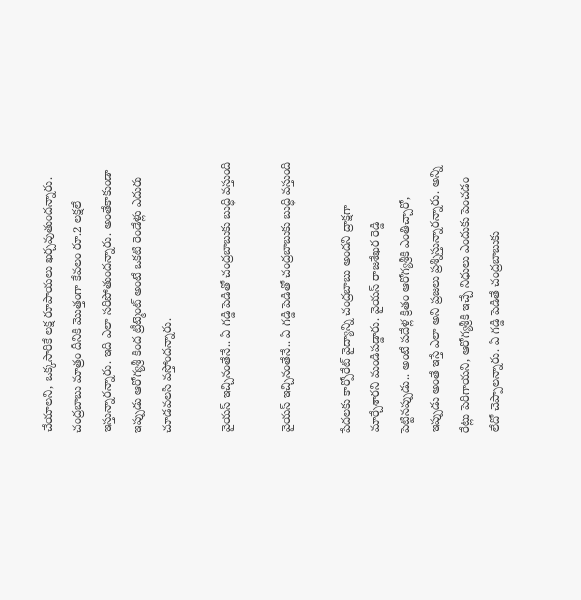చేయాలని, ఒక్కసారికే లక్ష రూపాయలు ఖర్చవుతుందన్నారు. చంద్రబాబు మాత్రం దీనికి మొత్తంగా కేవలం రూ.2 లక్షలే ఇస్తున్నారన్నారు. ఇది ఎలా సరిపోతుందన్నారు. అంతేకాకుండా ఇప్పుడు ఆరోగ్యశ్రీ కింద ట్రీట్మెంట్ అంటే ఒకటి రెండేళ్లు ఎదురు చూడవలసి వస్తోందన్నారు.

వైయస్ ఇచ్చినంతేనే.. ఏ గడ్డి పెడితో చంద్రబాబుకు బుద్ధి వస్తుంది

వైయస్ ఇచ్చినంతేనే.. ఏ గడ్డి పెడితో చంద్రబాబుకు బుద్ధి వస్తుంది

పేదలకు కార్పోరేట్ వైద్యాన్ని చంద్రబాబు అందని ద్రాక్షగా మార్చేశారని మండిపడ్డారు. వైయస్ రాజశేఖర రెడ్డి పెట్టినప్పుడు.. అంటే పదేళ్ల క్రితం ఆరోగ్యశ్రీకి ఎంతిచ్చారో, ఇప్పుడు అంతే ఇస్తే ఎలా అని ప్రజలు ప్రశ్నిస్తున్నారన్నారు. అన్ని రేట్లు పెరిగాయని, ఆరోగ్యశ్రీకి ఇచ్చే నిధులు ఎందుకు పెంచడం లేదో చెప్పాలన్నారు. ఏ గడ్డి పెడితే చంద్రబాబుకు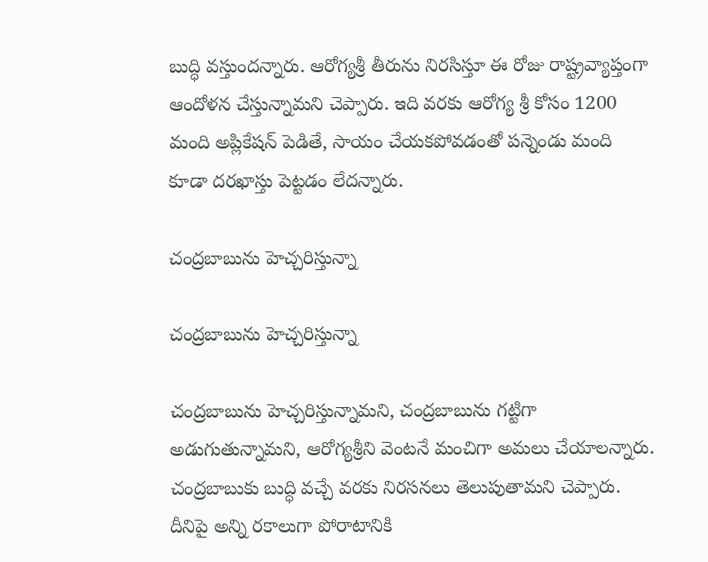బుద్ధి వస్తుందన్నారు. ఆరోగ్యశ్రీ తీరును నిరసిస్తూ ఈ రోజు రాష్ట్రవ్యాప్తంగా ఆందోళన చేస్తున్నామని చెప్పారు. ఇది వరకు ఆరోగ్య శ్రీ కోసం 1200 మంది అప్లికేషన్ పెడితే, సాయం చేయకపోవడంతో పన్నెండు మంది కూడా దరఖాస్తు పెట్టడం లేదన్నారు.

చంద్రబాబును హెచ్చరిస్తున్నా

చంద్రబాబును హెచ్చరిస్తున్నా

చంద్రబాబును హెచ్చరిస్తున్నామని, చంద్రబాబును గట్టిగా అడుగుతున్నామని, ఆరోగ్యశ్రీని వెంటనే మంచిగా అమలు చేయాలన్నారు. చంద్రబాబుకు బుద్ధి వచ్చే వరకు నిరసనలు తెలుపుతామని చెప్పారు. దీనిపై అన్ని రకాలుగా పోరాటానికి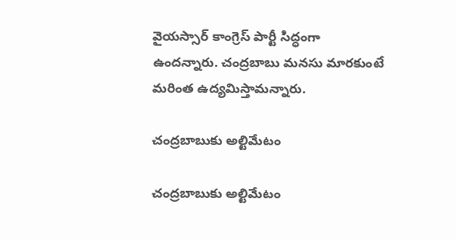వైయస్సార్ కాంగ్రెస్ పార్టీ సిద్ధంగా ఉందన్నారు. చంద్రబాబు మనసు మారకుంటే మరింత ఉద్యమిస్తామన్నారు.

చంద్రబాబుకు అల్టిమేటం

చంద్రబాబుకు అల్టిమేటం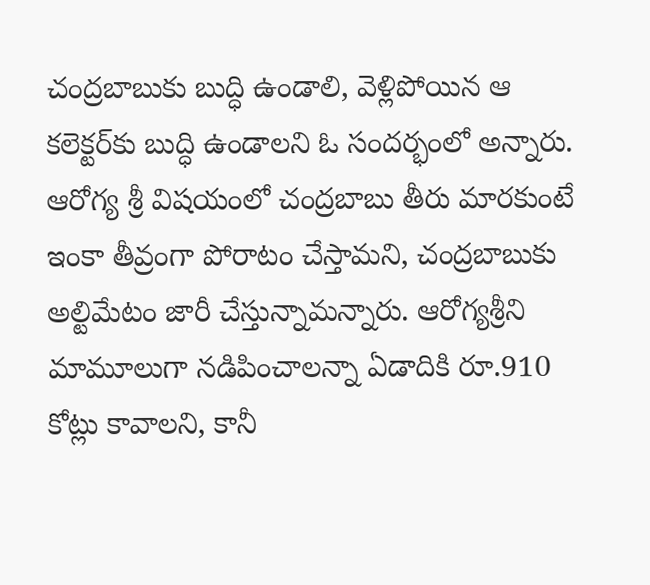చంద్రబాబుకు బుద్ధి ఉండాలి, వెళ్లిపోయిన ఆ కలెక్టర్‌కు బుద్ధి ఉండాలని ఓ సందర్భంలో అన్నారు. ఆరోగ్య శ్రీ విషయంలో చంద్రబాబు తీరు మారకుంటే ఇంకా తీవ్రంగా పోరాటం చేస్తామని, చంద్రబాబుకు అల్టిమేటం జారీ చేస్తున్నామన్నారు. ఆరోగ్యశ్రీని మామూలుగా నడిపించాలన్నా ఏడాదికి రూ.910 కోట్లు కావాలని, కానీ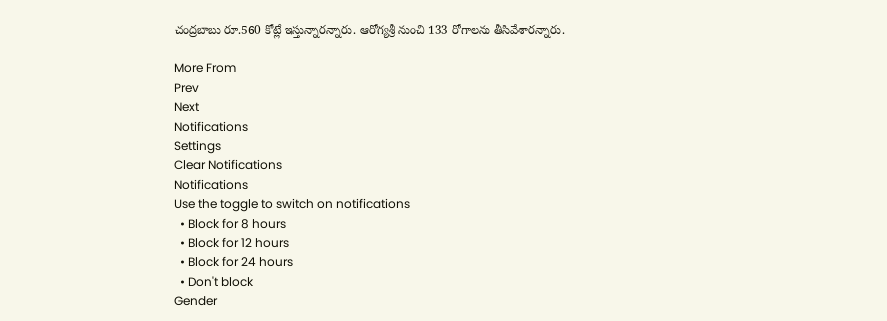చంద్రబాబు రూ.560 కోట్లే ఇస్తున్నారన్నారు. ఆరోగ్యశ్రీ నుంచి 133 రోగాలను తీసివేశారన్నారు.

More From
Prev
Next
Notifications
Settings
Clear Notifications
Notifications
Use the toggle to switch on notifications
  • Block for 8 hours
  • Block for 12 hours
  • Block for 24 hours
  • Don't block
Gender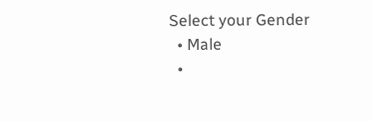Select your Gender
  • Male
  •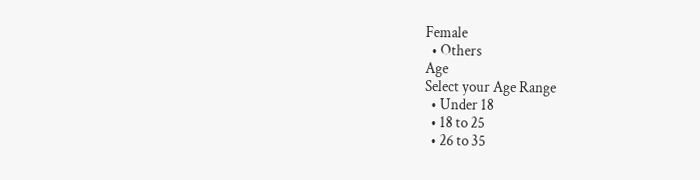Female
  • Others
Age
Select your Age Range
  • Under 18
  • 18 to 25
  • 26 to 35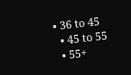• 36 to 45
  • 45 to 55
  • 55+